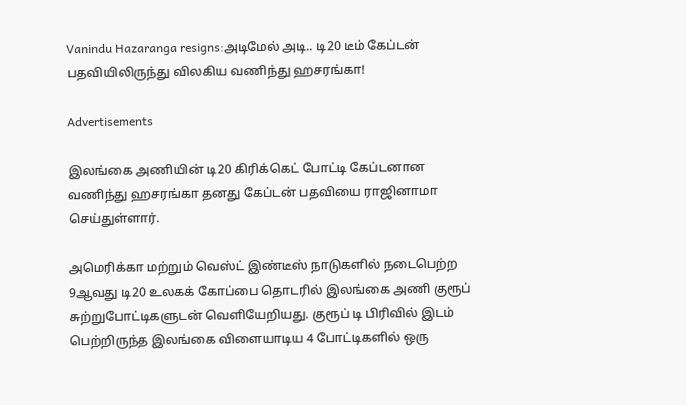Vanindu Hazaranga resigns:அடிமேல் அடி.. டி20 டீம் கேப்டன் பதவியிலிருந்து விலகிய வணிந்து ஹசரங்கா!

Advertisements

இலங்கை அணியின் டி20 கிரிக்கெட் போட்டி கேப்டனான வணிந்து ஹசரங்கா தனது கேப்டன் பதவியை ராஜினாமா செய்துள்ளார்.

அமெரிக்கா மற்றும் வெஸ்ட் இண்டீஸ் நாடுகளில் நடைபெற்ற 9ஆவது டி20 உலகக் கோப்பை தொடரில் இலங்கை அணி குரூப் சுற்றுபோட்டிகளுடன் வெளியேறியது. குரூப் டி பிரிவில் இடம் பெற்றிருந்த இலங்கை விளையாடிய 4 போட்டிகளில் ஒரு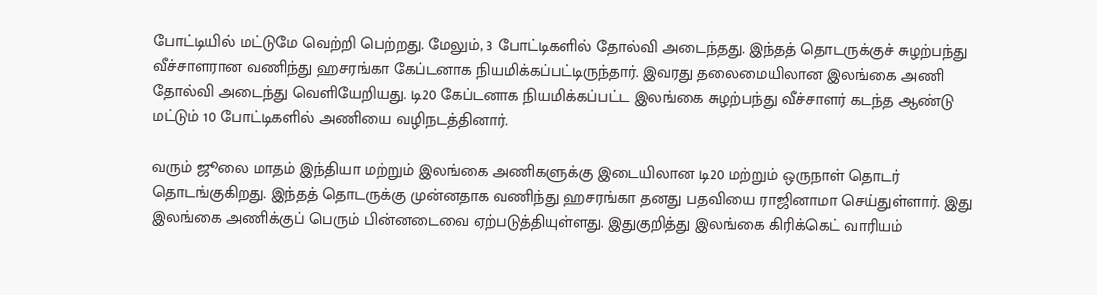போட்டியில் மட்டுமே வெற்றி பெற்றது. மேலும், 3 போட்டிகளில் தோல்வி அடைந்தது. இந்தத் தொடருக்குச் சுழற்பந்து வீச்சாளரான வணிந்து ஹசரங்கா கேப்டனாக நியமிக்கப்பட்டிருந்தார். இவரது தலைமையிலான இலங்கை அணி தோல்வி அடைந்து வெளியேறியது. டி20 கேப்டனாக நியமிக்கப்பட்ட இலங்கை சுழற்பந்து வீச்சாளர் கடந்த ஆண்டு மட்டும் 10 போட்டிகளில் அணியை வழிநடத்தினார்.

வரும் ஜூலை மாதம் இந்தியா மற்றும் இலங்கை அணிகளுக்கு இடையிலான டி20 மற்றும் ஒருநாள் தொடர் தொடங்குகிறது. இந்தத் தொடருக்கு முன்னதாக வணிந்து ஹசரங்கா தனது பதவியை ராஜினாமா செய்துள்ளார். இது இலங்கை அணிக்குப் பெரும் பின்னடைவை ஏற்படுத்தியுள்ளது. இதுகுறித்து இலங்கை கிரிக்கெட் வாரியம்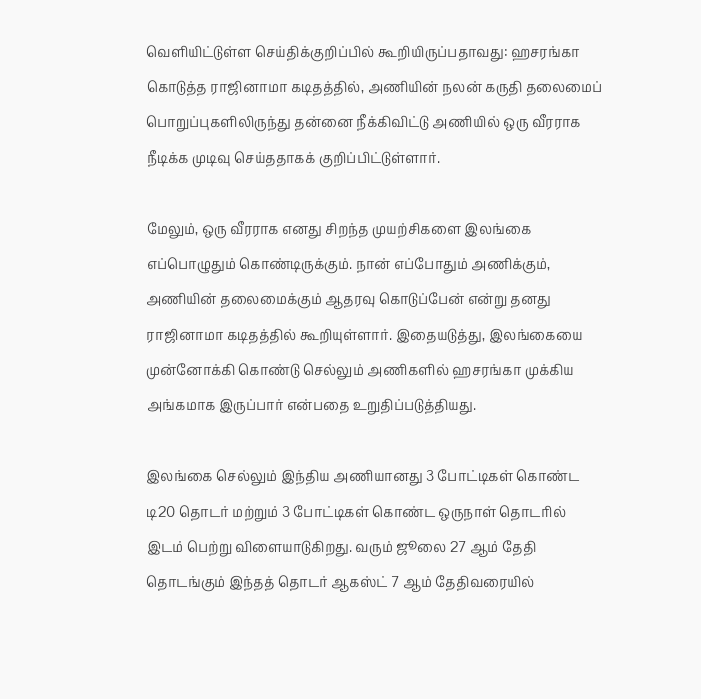வெளியிட்டுள்ள செய்திக்குறிப்பில் கூறியிருப்பதாவது: ஹசரங்கா கொடுத்த ராஜினாமா கடிதத்தில், அணியின் நலன் கருதி தலைமைப் பொறுப்புகளிலிருந்து தன்னை நீக்கிவிட்டு அணியில் ஒரு வீரராக நீடிக்க முடிவு செய்ததாகக் குறிப்பிட்டுள்ளார்.

மேலும், ஒரு வீரராக எனது சிறந்த முயற்சிகளை இலங்கை எப்பொழுதும் கொண்டிருக்கும். நான் எப்போதும் அணிக்கும், அணியின் தலைமைக்கும் ஆதரவு கொடுப்பேன் என்று தனது ராஜினாமா கடிதத்தில் கூறியுள்ளார். இதையடுத்து, இலங்கையை முன்னோக்கி கொண்டு செல்லும் அணிகளில் ஹசரங்கா முக்கிய அங்கமாக இருப்பார் என்பதை உறுதிப்படுத்தியது.

இலங்கை செல்லும் இந்திய அணியானது 3 போட்டிகள் கொண்ட டி20 தொடர் மற்றும் 3 போட்டிகள் கொண்ட ஒருநாள் தொடரில் இடம் பெற்று விளையாடுகிறது. வரும் ஜூலை 27 ஆம் தேதி தொடங்கும் இந்தத் தொடர் ஆகஸ்ட் 7 ஆம் தேதிவரையில்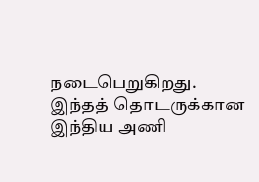நடைபெறுகிறது. இந்தத் தொடருக்கான இந்திய அணி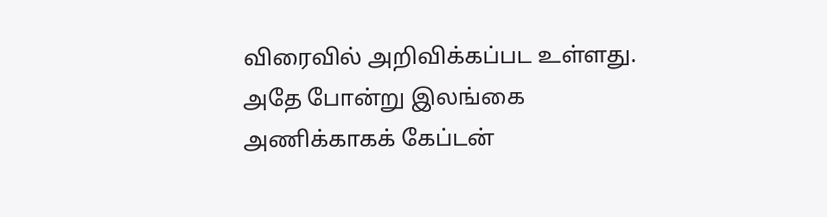விரைவில் அறிவிக்கப்பட உள்ளது. அதே போன்று இலங்கை அணிக்காகக் கேப்டன்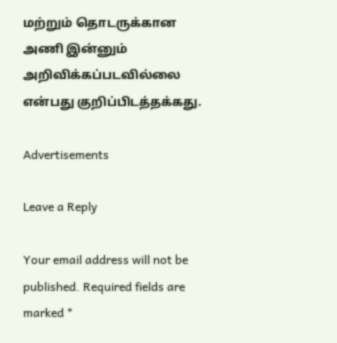மற்றும் தொடருக்கான அணி இன்னும் அறிவிக்கப்படவில்லை என்பது குறிப்பிடத்தக்கது.

Advertisements

Leave a Reply

Your email address will not be published. Required fields are marked *